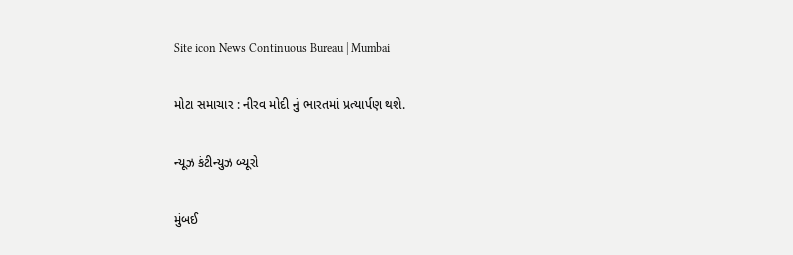Site icon News Continuous Bureau | Mumbai

મોટા સમાચાર : નીરવ મોદી નું ભારતમાં પ્રત્યાર્પણ થશે.

ન્યૂઝ કંટીન્યુઝ બ્યૂરો

મુંબઈ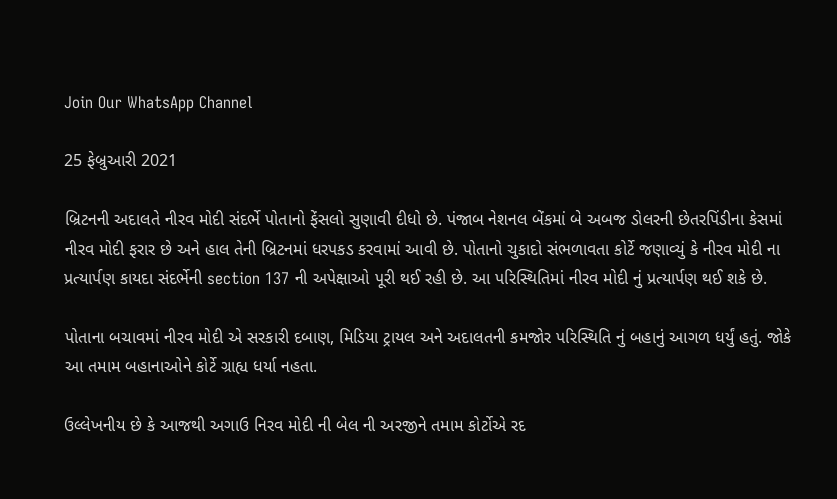Join Our WhatsApp Channel

25 ફેબ્રુઆરી 2021

બ્રિટનની અદાલતે નીરવ મોદી સંદર્ભે પોતાનો ફેંસલો સુણાવી દીધો છે. પંજાબ નેશનલ બેંકમાં બે અબજ ડોલરની છેતરપિંડીના કેસમાં નીરવ મોદી ફરાર છે અને હાલ તેની બ્રિટનમાં ધરપકડ કરવામાં આવી છે. પોતાનો ચુકાદો સંભળાવતા કોર્ટે જણાવ્યું કે નીરવ મોદી ના પ્રત્યાર્પણ કાયદા સંદર્ભેની section 137 ની અપેક્ષાઓ પૂરી થઈ રહી છે. આ પરિસ્થિતિમાં નીરવ મોદી નું પ્રત્યાર્પણ થઈ શકે છે.

પોતાના બચાવમાં નીરવ મોદી એ સરકારી દબાણ, મિડિયા ટ્રાયલ અને અદાલતની કમજોર પરિસ્થિતિ નું બહાનું આગળ ધર્યું હતું. જોકે આ તમામ બહાનાઓને કોર્ટે ગ્રાહ્ય ધર્યા નહતા.

ઉલ્લેખનીય છે કે આજથી અગાઉ નિરવ મોદી ની બેલ ની અરજીને તમામ કોર્ટોએ રદ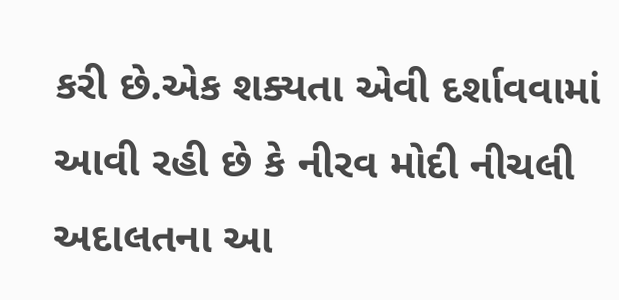કરી છે.એક શક્યતા એવી દર્શાવવામાં આવી રહી છે કે નીરવ મોદી નીચલી અદાલતના આ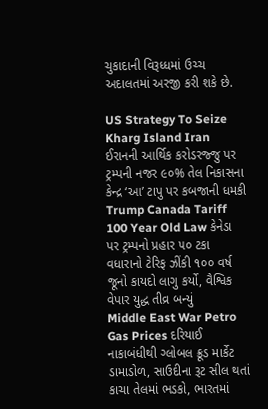ચુકાદાની વિરૂધ્ધમાં ઉચ્ચ અદાલતમાં અરજી કરી શકે છે.

US Strategy To Seize Kharg Island Iran ઈરાનની આર્થિક કરોડરજ્જુ પર ટ્રમ્પની નજર ૯૦% તેલ નિકાસના કેન્દ્ર ‘આ’ ટાપુ પર કબજાની ધમકી
Trump Canada Tariff 100 Year Old Law કેનેડા પર ટ્રમ્પનો પ્રહાર ૫૦ ટકા વધારાનો ટેરિફ ઝીંકી ૧૦૦ વર્ષ જૂનો કાયદો લાગુ કર્યો, વૈશ્વિક વેપાર યુદ્ધ તીવ્ર બન્યું
Middle East War Petro Gas Prices દરિયાઈ નાકાબંધીથી ગ્લોબલ ક્રૂડ માર્કેટ ડામાડોળ, સાઉદીના રૂટ સીલ થતાં કાચા તેલમાં ભડકો, ભારતમાં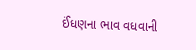ઈંધણના ભાવ વધવાની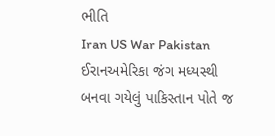ભીતિ
Iran US War Pakistan ઈરાનઅમેરિકા જંગ મધ્યસ્થી બનવા ગયેલું પાકિસ્તાન પોતે જ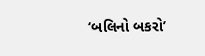‘બલિનો બકરો’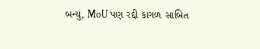બન્યું, MoU પણ રદ્દી કાગળ સાબિત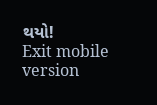થયો!
Exit mobile version